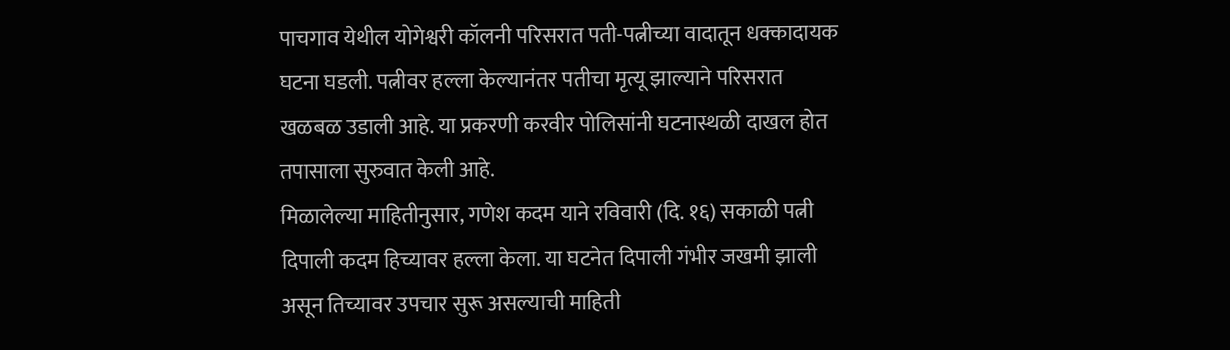पाचगाव येथील योगेश्वरी कॉलनी परिसरात पती-पत्नीच्या वादातून धक्कादायक घटना घडली. पत्नीवर हल्ला केल्यानंतर पतीचा मृत्यू झाल्याने परिसरात खळबळ उडाली आहे. या प्रकरणी करवीर पोलिसांनी घटनास्थळी दाखल होत तपासाला सुरुवात केली आहे.
मिळालेल्या माहितीनुसार, गणेश कदम याने रविवारी (दि. १६) सकाळी पत्नी दिपाली कदम हिच्यावर हल्ला केला. या घटनेत दिपाली गंभीर जखमी झाली असून तिच्यावर उपचार सुरू असल्याची माहिती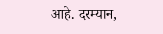आहे. दरम्यान,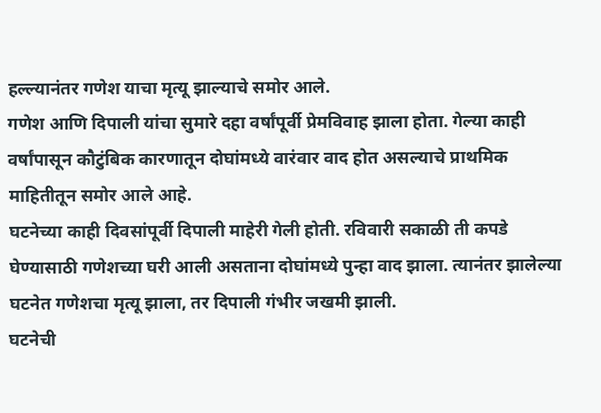हल्ल्यानंतर गणेश याचा मृत्यू झाल्याचे समोर आले.
गणेश आणि दिपाली यांचा सुमारे दहा वर्षांपूर्वी प्रेमविवाह झाला होता. गेल्या काही वर्षांपासून कौटुंबिक कारणातून दोघांमध्ये वारंवार वाद होत असल्याचे प्राथमिक माहितीतून समोर आले आहे.
घटनेच्या काही दिवसांपूर्वी दिपाली माहेरी गेली होती. रविवारी सकाळी ती कपडे घेण्यासाठी गणेशच्या घरी आली असताना दोघांमध्ये पुन्हा वाद झाला. त्यानंतर झालेल्या घटनेत गणेशचा मृत्यू झाला, तर दिपाली गंभीर जखमी झाली.
घटनेची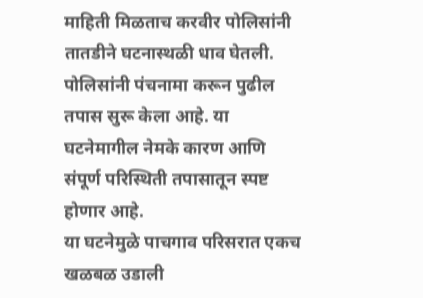माहिती मिळताच करवीर पोलिसांनी तातडीने घटनास्थळी धाव घेतली. पोलिसांनी पंचनामा करून पुढील तपास सुरू केला आहे. या घटनेमागील नेमके कारण आणि संपूर्ण परिस्थिती तपासातून स्पष्ट होणार आहे.
या घटनेमुळे पाचगाव परिसरात एकच खळबळ उडाली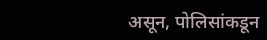असून, पोलिसांकडून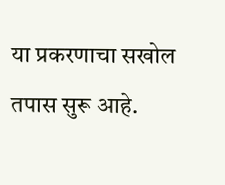या प्रकरणाचा सखोल तपास सुरू आहे.